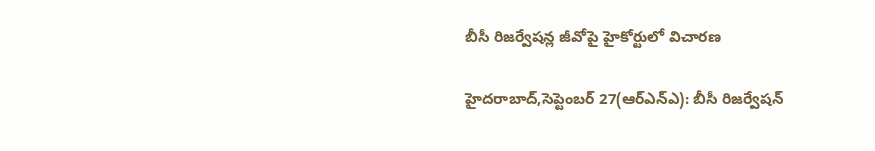బీసీ రిజర్వేషన్ల జీవోపై హైకోర్టులో విచారణ

హైదరాబాద్,సెప్టెంబర్ 27(ఆర్ఎన్ఎ): బీసీ రిజర్వేషన్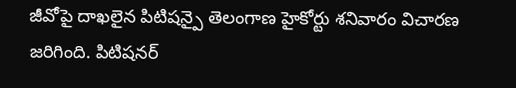జీవోపై దాఖలైన పిటిషన్పై తెలంగాణ హైకోర్టు శనివారం విచారణ జరిగింది. పిటిషనర్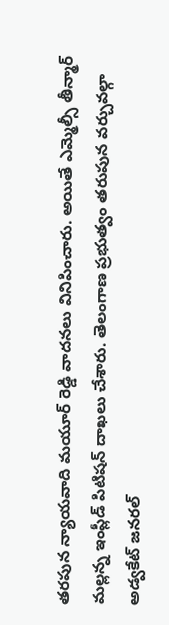తరపున న్యాయవాది మయూర్ రెడ్డి వాదనలు వినిపించారు. అయితే ఎమ్మెల్సీ తీన్మార్ మల్లన్న ఇంప్లీడ్ పిటిషన్ దాఖలు చేశారు. తెలంగాణ ప్రభుత్వం తరుపున వర్చువల్గా అడ్వకేట్ జనరల్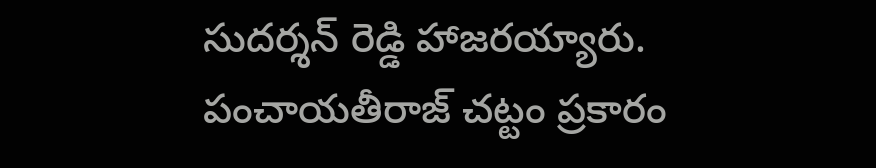సుదర్శన్ రెడ్డి హాజరయ్యారు. పంచాయతీరాజ్ చట్టం ప్రకారం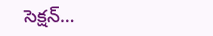సెక్షన్…